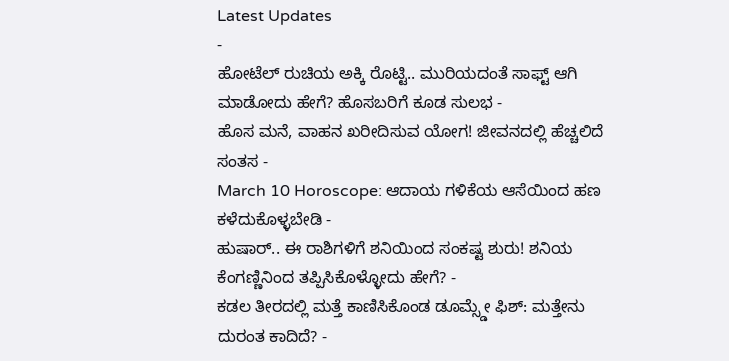Latest Updates
-
ಹೋಟೆಲ್ ರುಚಿಯ ಅಕ್ಕಿ ರೊಟ್ಟಿ.. ಮುರಿಯದಂತೆ ಸಾಫ್ಟ್ ಆಗಿ ಮಾಡೋದು ಹೇಗೆ? ಹೊಸಬರಿಗೆ ಕೂಡ ಸುಲಭ -
ಹೊಸ ಮನೆ, ವಾಹನ ಖರೀದಿಸುವ ಯೋಗ! ಜೀವನದಲ್ಲಿ ಹೆಚ್ಚಲಿದೆ ಸಂತಸ -
March 10 Horoscope: ಆದಾಯ ಗಳಿಕೆಯ ಆಸೆಯಿಂದ ಹಣ ಕಳೆದುಕೊಳ್ಳಬೇಡಿ -
ಹುಷಾರ್.. ಈ ರಾಶಿಗಳಿಗೆ ಶನಿಯಿಂದ ಸಂಕಷ್ಟ ಶುರು! ಶನಿಯ ಕೆಂಗಣ್ಣಿನಿಂದ ತಪ್ಪಿಸಿಕೊಳ್ಳೋದು ಹೇಗೆ? -
ಕಡಲ ತೀರದಲ್ಲಿ ಮತ್ತೆ ಕಾಣಿಸಿಕೊಂಡ ಡೂಮ್ಸ್ಡೇ ಫಿಶ್: ಮತ್ತೇನು ದುರಂತ ಕಾದಿದೆ? -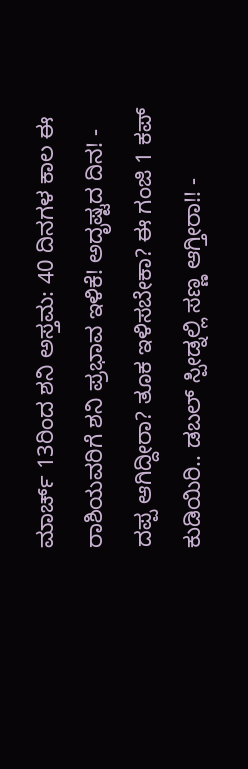ಮಾರ್ಚ್ 13ರಿಂದ ಶನಿ ಅಸ್ತಮ: 40 ದಿನಗಳ ಕಾಲ ಈ ರಾಶಿಯವರಿಗೆ ಶನಿ ಪ್ರಭಾವ ಇಳಿಕೆ! ಅದೃಷ್ಟದ ದಿನ! -
ದಪ್ಪ ಆಗಿದ್ದೀರಾ? ತೂಕ ಇಳಿಸಬೇಕಾ? ಈ ಗಂಜಿ 1 ಕಪ್ ಕುಡಿಯಿರಿ.. ಡಬಲ್ ಸ್ಪೀಡ್ನಲ್ಲಿ ಸಣ್ಣ ಆಗ್ತೀರಾ!! -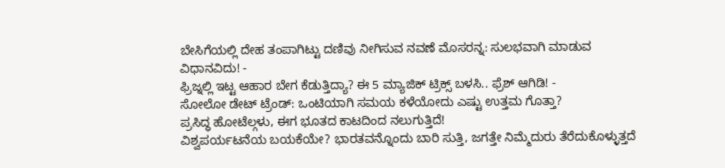ಬೇಸಿಗೆಯಲ್ಲಿ ದೇಹ ತಂಪಾಗಿಟ್ಟು ದಣಿವು ನೀಗಿಸುವ ನವಣೆ ಮೊಸರನ್ನ: ಸುಲಭವಾಗಿ ಮಾಡುವ ವಿಧಾನವಿದು! -
ಫ್ರಿಜ್ನಲ್ಲಿ ಇಟ್ಟ ಆಹಾರ ಬೇಗ ಕೆಡುತ್ತಿದ್ಯಾ? ಈ 5 ಮ್ಯಾಜಿಕ್ ಟ್ರಿಕ್ಸ್ ಬಳಸಿ.. ಫ್ರೆಶ್ ಆಗಿಡಿ! -
ಸೋಲೋ ಡೇಟ್ ಟ್ರೆಂಡ್: ಒಂಟಿಯಾಗಿ ಸಮಯ ಕಳೆಯೋದು ಎಷ್ಟು ಉತ್ತಮ ಗೊತ್ತಾ?
ಪ್ರಸಿದ್ಧ ಹೋಟೆಲ್ಗಳು, ಈಗ ಭೂತದ ಕಾಟದಿಂದ ನಲುಗುತ್ತಿದೆ!
ವಿಶ್ವಪರ್ಯಟನೆಯ ಬಯಕೆಯೇ? ಭಾರತವನ್ನೊಂದು ಬಾರಿ ಸುತ್ತಿ, ಜಗತ್ತೇ ನಿಮ್ಮೆದುರು ತೆರೆದುಕೊಳ್ಳುತ್ತದೆ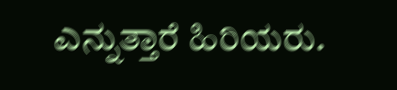ಎನ್ನುತ್ತಾರೆ ಹಿರಿಯರು.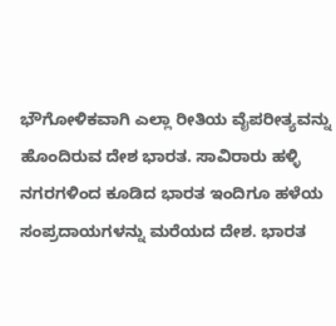ಭೌಗೋಳಿಕವಾಗಿ ಎಲ್ಲಾ ರೀತಿಯ ವೈಪರೀತ್ಯವನ್ನು ಹೊಂದಿರುವ ದೇಶ ಭಾರತ. ಸಾವಿರಾರು ಹಳ್ಳಿ ನಗರಗಳಿಂದ ಕೂಡಿದ ಭಾರತ ಇಂದಿಗೂ ಹಳೆಯ ಸಂಪ್ರದಾಯಗಳನ್ನು ಮರೆಯದ ದೇಶ. ಭಾರತ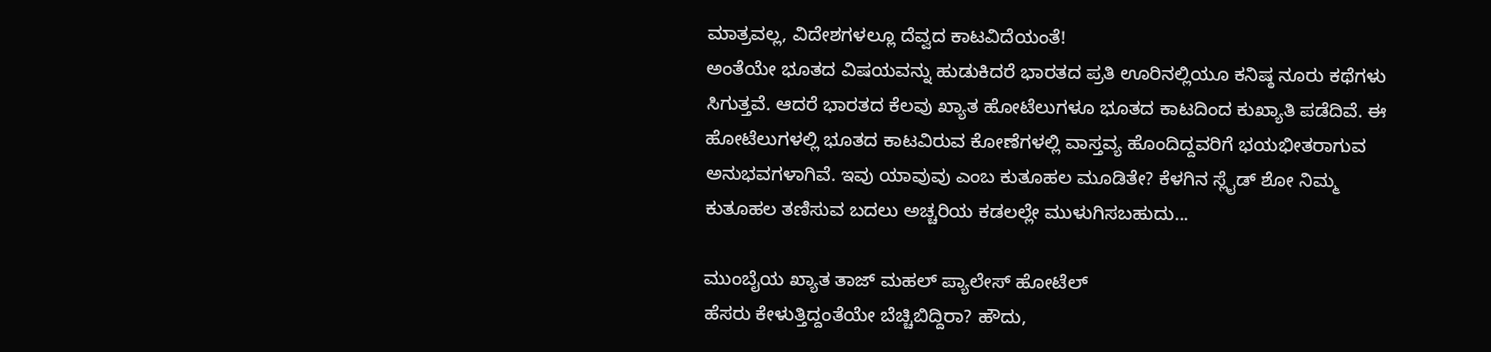ಮಾತ್ರವಲ್ಲ, ವಿದೇಶಗಳಲ್ಲೂ ದೆವ್ವದ ಕಾಟವಿದೆಯಂತೆ!
ಅಂತೆಯೇ ಭೂತದ ವಿಷಯವನ್ನು ಹುಡುಕಿದರೆ ಭಾರತದ ಪ್ರತಿ ಊರಿನಲ್ಲಿಯೂ ಕನಿಷ್ಠ ನೂರು ಕಥೆಗಳು ಸಿಗುತ್ತವೆ. ಆದರೆ ಭಾರತದ ಕೆಲವು ಖ್ಯಾತ ಹೋಟೆಲುಗಳೂ ಭೂತದ ಕಾಟದಿಂದ ಕುಖ್ಯಾತಿ ಪಡೆದಿವೆ. ಈ ಹೋಟೆಲುಗಳಲ್ಲಿ ಭೂತದ ಕಾಟವಿರುವ ಕೋಣೆಗಳಲ್ಲಿ ವಾಸ್ತವ್ಯ ಹೊಂದಿದ್ದವರಿಗೆ ಭಯಭೀತರಾಗುವ ಅನುಭವಗಳಾಗಿವೆ. ಇವು ಯಾವುವು ಎಂಬ ಕುತೂಹಲ ಮೂಡಿತೇ? ಕೆಳಗಿನ ಸ್ಲೈಡ್ ಶೋ ನಿಮ್ಮ ಕುತೂಹಲ ತಣಿಸುವ ಬದಲು ಅಚ್ಚರಿಯ ಕಡಲಲ್ಲೇ ಮುಳುಗಿಸಬಹುದು...

ಮುಂಬೈಯ ಖ್ಯಾತ ತಾಜ್ ಮಹಲ್ ಪ್ಯಾಲೇಸ್ ಹೋಟೆಲ್
ಹೆಸರು ಕೇಳುತ್ತಿದ್ದಂತೆಯೇ ಬೆಚ್ಚಿಬಿದ್ದಿರಾ? ಹೌದು,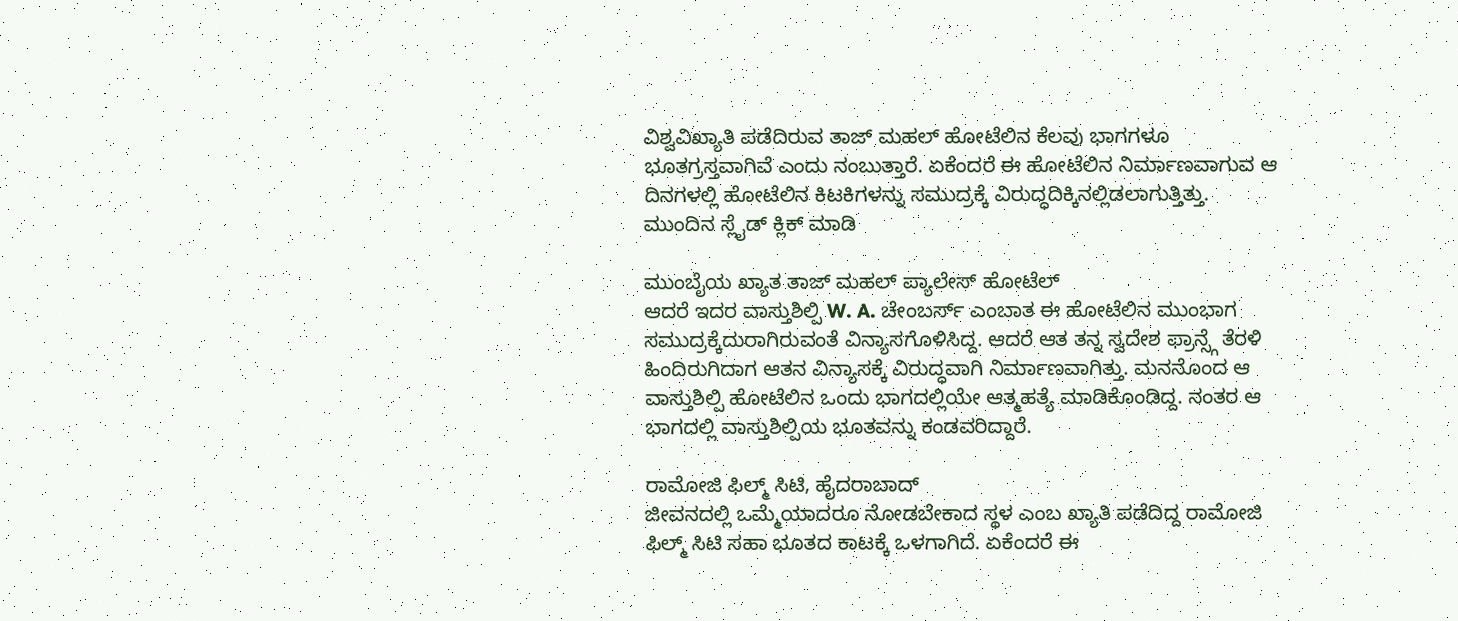ವಿಶ್ವವಿಖ್ಯಾತಿ ಪಡೆದಿರುವ ತಾಜ್ ಮಹಲ್ ಹೋಟೆಲಿನ ಕೆಲವು ಭಾಗಗಳೂ ಭೂತಗ್ರಸ್ತವಾಗಿವೆ ಎಂದು ನಂಬುತ್ತಾರೆ. ಏಕೆಂದರೆ ಈ ಹೋಟೆಲಿನ ನಿರ್ಮಾಣವಾಗುವ ಆ ದಿನಗಳಲ್ಲಿ ಹೋಟೆಲಿನ ಕಿಟಕಿಗಳನ್ನು ಸಮುದ್ರಕ್ಕೆ ವಿರುದ್ಧದಿಕ್ಕಿನಲ್ಲಿಡಲಾಗುತ್ತಿತ್ತು. ಮುಂದಿನ ಸ್ಲೈಡ್ ಕ್ಲಿಕ್ ಮಾಡಿ

ಮುಂಬೈಯ ಖ್ಯಾತ ತಾಜ್ ಮಹಲ್ ಪ್ಯಾಲೇಸ್ ಹೋಟೆಲ್
ಆದರೆ ಇದರ ವಾಸ್ತುಶಿಲ್ಪಿ W. A. ಚೇಂಬರ್ಸ್ ಎಂಬಾತ ಈ ಹೋಟೆಲಿನ ಮುಂಭಾಗ ಸಮುದ್ರಕ್ಕೆದುರಾಗಿರುವಂತೆ ವಿನ್ಯಾಸಗೊಳಿಸಿದ್ದ. ಆದರೆ ಆತ ತನ್ನ ಸ್ವದೇಶ ಫ್ರಾನ್ಸ್ಗೆ ತೆರಳಿ ಹಿಂದಿರುಗಿದಾಗ ಆತನ ವಿನ್ಯಾಸಕ್ಕೆ ವಿರುದ್ಧವಾಗಿ ನಿರ್ಮಾಣವಾಗಿತ್ತು. ಮನನೊಂದ ಆ ವಾಸ್ತುಶಿಲ್ಪಿ ಹೋಟೆಲಿನ ಒಂದು ಭಾಗದಲ್ಲಿಯೇ ಆತ್ಮಹತ್ಯೆ ಮಾಡಿಕೊಂಡಿದ್ದ. ನಂತರ ಆ ಭಾಗದಲ್ಲಿ ವಾಸ್ತುಶಿಲ್ಪಿಯ ಭೂತವನ್ನು ಕಂಡವರಿದ್ದಾರೆ.

ರಾಮೋಜಿ ಫಿಲ್ಮ್ ಸಿಟಿ, ಹೈದರಾಬಾದ್
ಜೀವನದಲ್ಲಿ ಒಮ್ಮೆಯಾದರೂ ನೋಡಬೇಕಾದ ಸ್ಥಳ ಎಂಬ ಖ್ಯಾತಿ ಪಡೆದಿದ್ದ ರಾಮೋಜಿ ಫಿಲ್ಮ್ ಸಿಟಿ ಸಹಾ ಭೂತದ ಕಾಟಕ್ಕೆ ಒಳಗಾಗಿದೆ. ಏಕೆಂದರೆ ಈ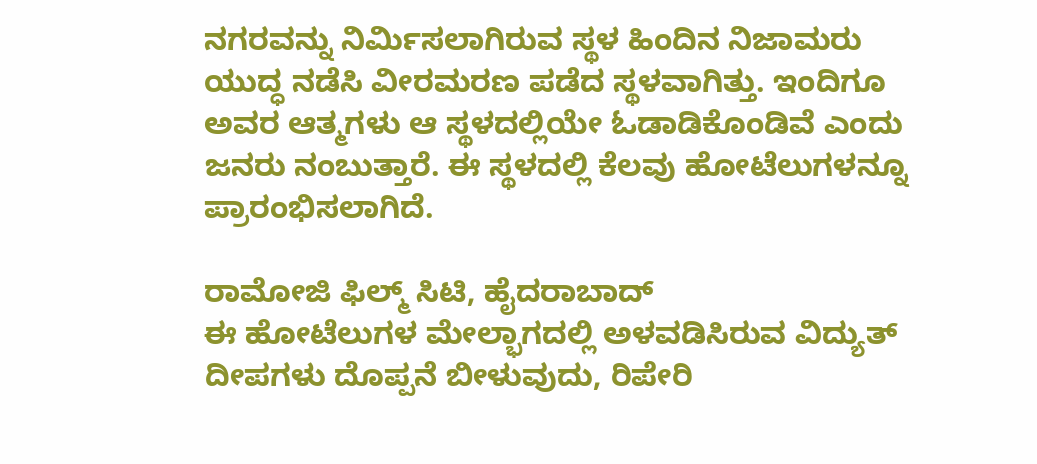ನಗರವನ್ನು ನಿರ್ಮಿಸಲಾಗಿರುವ ಸ್ಥಳ ಹಿಂದಿನ ನಿಜಾಮರು ಯುದ್ಧ ನಡೆಸಿ ವೀರಮರಣ ಪಡೆದ ಸ್ಥಳವಾಗಿತ್ತು. ಇಂದಿಗೂ ಅವರ ಆತ್ಮಗಳು ಆ ಸ್ಥಳದಲ್ಲಿಯೇ ಓಡಾಡಿಕೊಂಡಿವೆ ಎಂದು ಜನರು ನಂಬುತ್ತಾರೆ. ಈ ಸ್ಥಳದಲ್ಲಿ ಕೆಲವು ಹೋಟೆಲುಗಳನ್ನೂ ಪ್ರಾರಂಭಿಸಲಾಗಿದೆ.

ರಾಮೋಜಿ ಫಿಲ್ಮ್ ಸಿಟಿ, ಹೈದರಾಬಾದ್
ಈ ಹೋಟೆಲುಗಳ ಮೇಲ್ಭಾಗದಲ್ಲಿ ಅಳವಡಿಸಿರುವ ವಿದ್ಯುತ್ ದೀಪಗಳು ದೊಪ್ಪನೆ ಬೀಳುವುದು, ರಿಪೇರಿ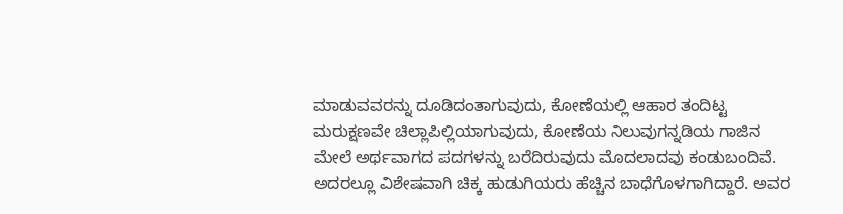ಮಾಡುವವರನ್ನು ದೂಡಿದಂತಾಗುವುದು, ಕೋಣೆಯಲ್ಲಿ ಆಹಾರ ತಂದಿಟ್ಟ ಮರುಕ್ಷಣವೇ ಚಿಲ್ಲಾಪಿಲ್ಲಿಯಾಗುವುದು, ಕೋಣೆಯ ನಿಲುವುಗನ್ನಡಿಯ ಗಾಜಿನ ಮೇಲೆ ಅರ್ಥವಾಗದ ಪದಗಳನ್ನು ಬರೆದಿರುವುದು ಮೊದಲಾದವು ಕಂಡುಬಂದಿವೆ. ಅದರಲ್ಲೂ ವಿಶೇಷವಾಗಿ ಚಿಕ್ಕ ಹುಡುಗಿಯರು ಹೆಚ್ಚಿನ ಬಾಧೆಗೊಳಗಾಗಿದ್ದಾರೆ. ಅವರ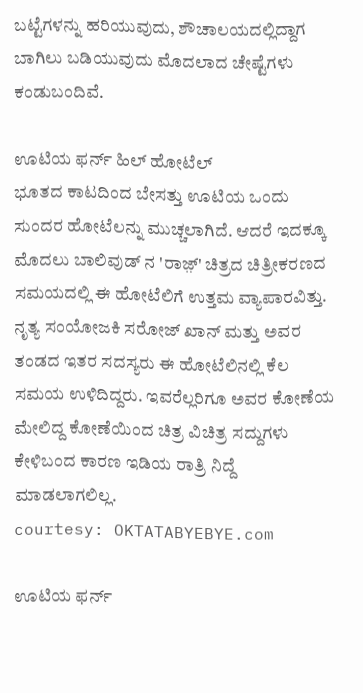ಬಟ್ಟೆಗಳನ್ನು ಹರಿಯುವುದು, ಶೌಚಾಲಯದಲ್ಲಿದ್ದಾಗ ಬಾಗಿಲು ಬಡಿಯುವುದು ಮೊದಲಾದ ಚೇಷ್ಟೆಗಳು ಕಂಡುಬಂದಿವೆ.

ಊಟಿಯ ಫರ್ನ್ ಹಿಲ್ ಹೋಟೆಲ್
ಭೂತದ ಕಾಟದಿಂದ ಬೇಸತ್ತು ಊಟಿಯ ಒಂದು ಸುಂದರ ಹೋಟೆಲನ್ನು ಮುಚ್ಚಲಾಗಿದೆ. ಆದರೆ ಇದಕ್ಕೂ ಮೊದಲು ಬಾಲಿವುಡ್ ನ 'ರಾಜ಼್' ಚಿತ್ರದ ಚಿತ್ರೀಕರಣದ ಸಮಯದಲ್ಲಿ ಈ ಹೋಟೆಲಿಗೆ ಉತ್ತಮ ವ್ಯಾಪಾರವಿತ್ತು. ನೃತ್ಯ ಸಂಯೋಜಕಿ ಸರೋಜ್ ಖಾನ್ ಮತ್ತು ಅವರ ತಂಡದ ಇತರ ಸದಸ್ಯರು ಈ ಹೋಟೆಲಿನಲ್ಲಿ ಕೆಲ ಸಮಯ ಉಳಿದಿದ್ದರು. ಇವರೆಲ್ಲರಿಗೂ ಅವರ ಕೋಣೆಯ ಮೇಲಿದ್ದ ಕೋಣೆಯಿಂದ ಚಿತ್ರ ವಿಚಿತ್ರ ಸದ್ದುಗಳು ಕೇಳಿಬಂದ ಕಾರಣ ಇಡಿಯ ರಾತ್ರಿ ನಿದ್ದೆ ಮಾಡಲಾಗಲಿಲ್ಲ.
courtesy: OKTATABYEBYE.com

ಊಟಿಯ ಫರ್ನ್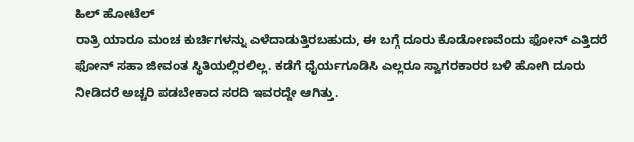ಹಿಲ್ ಹೋಟೆಲ್
ರಾತ್ರಿ ಯಾರೂ ಮಂಚ ಕುರ್ಚಿಗಳನ್ನು ಎಳೆದಾಡುತ್ತಿರಬಹುದು, ಈ ಬಗ್ಗೆ ದೂರು ಕೊಡೋಣವೆಂದು ಫೋನ್ ಎತ್ತಿದರೆ ಫೋನ್ ಸಹಾ ಜೀವಂತ ಸ್ಥಿತಿಯಲ್ಲಿರಲಿಲ್ಲ. ಕಡೆಗೆ ಧೈರ್ಯಗೂಡಿಸಿ ಎಲ್ಲರೂ ಸ್ವಾಗರಕಾರರ ಬಳಿ ಹೋಗಿ ದೂರು ನೀಡಿದರೆ ಅಚ್ಚರಿ ಪಡಬೇಕಾದ ಸರದಿ ಇವರದ್ದೇ ಆಗಿತ್ತು.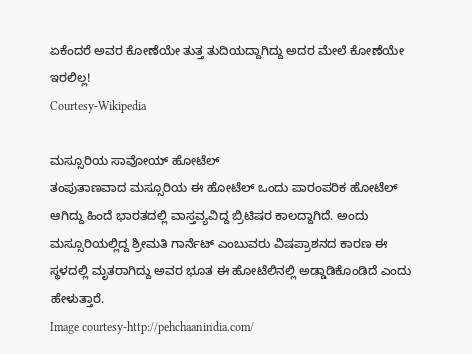ಏಕೆಂದರೆ ಅವರ ಕೋಣೆಯೇ ತುತ್ತ ತುದಿಯದ್ದಾಗಿದ್ದು ಅದರ ಮೇಲೆ ಕೋಣೆಯೇ ಇರಲಿಲ್ಲ!
Courtesy-Wikipedia

ಮಸ್ಸೂರಿಯ ಸಾವೋಯ್ ಹೋಟೆಲ್
ತಂಪುತಾಣವಾದ ಮಸ್ಸೂರಿಯ ಈ ಹೋಟೆಲ್ ಒಂದು ಪಾರಂಪರಿಕ ಹೋಟೆಲ್ ಆಗಿದ್ದು ಹಿಂದೆ ಭಾರತದಲ್ಲಿ ವಾಸ್ತವ್ಯವಿದ್ದ ಬ್ರಿಟಿಷರ ಕಾಲದ್ದಾಗಿದೆ. ಅಂದು ಮಸ್ಸೂರಿಯಲ್ಲಿದ್ದ ಶ್ರೀಮತಿ ಗಾರ್ನೆಟ್ ಎಂಬುವರು ವಿಷಪ್ರಾಶನದ ಕಾರಣ ಈ ಸ್ಥಳದಲ್ಲಿ ಮೃತರಾಗಿದ್ದು ಅವರ ಭೂತ ಈ ಹೋಟೆಲಿನಲ್ಲಿ ಅಡ್ಡಾಡಿಕೊಂಡಿದೆ ಎಂದು ಹೇಳುತ್ತಾರೆ.
Image courtesy-http://pehchaanindia.com/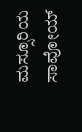ಮಸ್ಸೂರಿಯ ಸಾವೋಯ್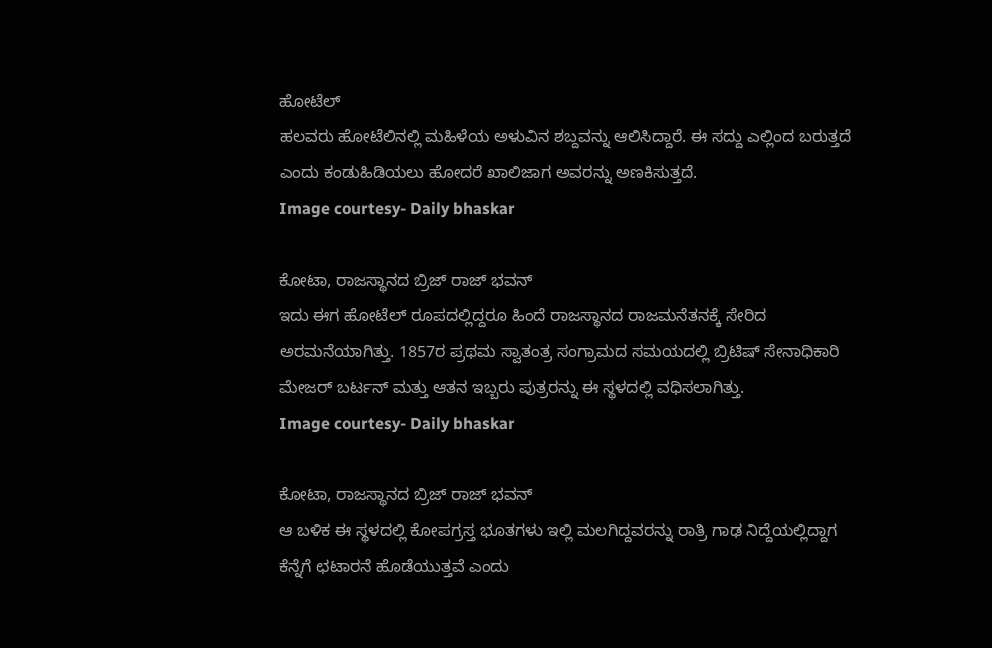ಹೋಟೆಲ್
ಹಲವರು ಹೋಟೆಲಿನಲ್ಲಿ ಮಹಿಳೆಯ ಅಳುವಿನ ಶಬ್ದವನ್ನು ಆಲಿಸಿದ್ದಾರೆ. ಈ ಸದ್ದು ಎಲ್ಲಿಂದ ಬರುತ್ತದೆ ಎಂದು ಕಂಡುಹಿಡಿಯಲು ಹೋದರೆ ಖಾಲಿಜಾಗ ಅವರನ್ನು ಅಣಕಿಸುತ್ತದೆ.
Image courtesy- Daily bhaskar

ಕೋಟಾ, ರಾಜಸ್ಥಾನದ ಬ್ರಿಜ್ ರಾಜ್ ಭವನ್
ಇದು ಈಗ ಹೋಟೆಲ್ ರೂಪದಲ್ಲಿದ್ದರೂ ಹಿಂದೆ ರಾಜಸ್ಥಾನದ ರಾಜಮನೆತನಕ್ಕೆ ಸೇರಿದ ಅರಮನೆಯಾಗಿತ್ತು. 1857ರ ಪ್ರಥಮ ಸ್ವಾತಂತ್ರ ಸಂಗ್ರಾಮದ ಸಮಯದಲ್ಲಿ ಬ್ರಿಟಿಷ್ ಸೇನಾಧಿಕಾರಿ ಮೇಜರ್ ಬರ್ಟನ್ ಮತ್ತು ಆತನ ಇಬ್ಬರು ಪುತ್ರರನ್ನು ಈ ಸ್ಥಳದಲ್ಲಿ ವಧಿಸಲಾಗಿತ್ತು.
Image courtesy- Daily bhaskar

ಕೋಟಾ, ರಾಜಸ್ಥಾನದ ಬ್ರಿಜ್ ರಾಜ್ ಭವನ್
ಆ ಬಳಿಕ ಈ ಸ್ಥಳದಲ್ಲಿ ಕೋಪಗ್ರಸ್ತ ಭೂತಗಳು ಇಲ್ಲಿ ಮಲಗಿದ್ದವರನ್ನು ರಾತ್ರಿ ಗಾಢ ನಿದ್ದೆಯಲ್ಲಿದ್ದಾಗ ಕೆನ್ನೆಗೆ ಛಟಾರನೆ ಹೊಡೆಯುತ್ತವೆ ಎಂದು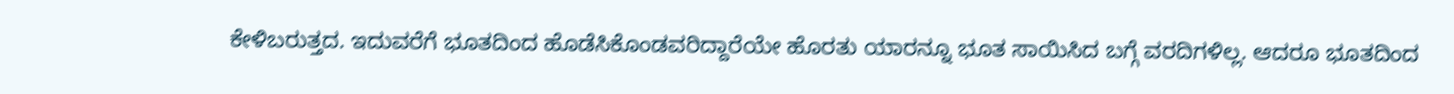ಕೇಳಿಬರುತ್ತದ. ಇದುವರೆಗೆ ಭೂತದಿಂದ ಹೊಡೆಸಿಕೊಂಡವರಿದ್ದಾರೆಯೇ ಹೊರತು ಯಾರನ್ನೂ ಭೂತ ಸಾಯಿಸಿದ ಬಗ್ಗೆ ವರದಿಗಳಿಲ್ಲ. ಆದರೂ ಭೂತದಿಂದ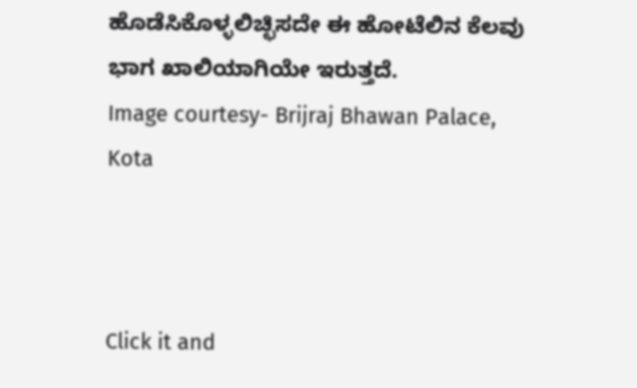ಹೊಡೆಸಿಕೊಳ್ಳಲಿಚ್ಛಿಸದೇ ಈ ಹೋಟೆಲಿನ ಕೆಲವು ಭಾಗ ಖಾಲಿಯಾಗಿಯೇ ಇರುತ್ತದೆ.
Image courtesy- Brijraj Bhawan Palace, Kota



Click it and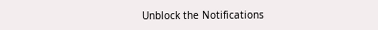Unblock the Notifications